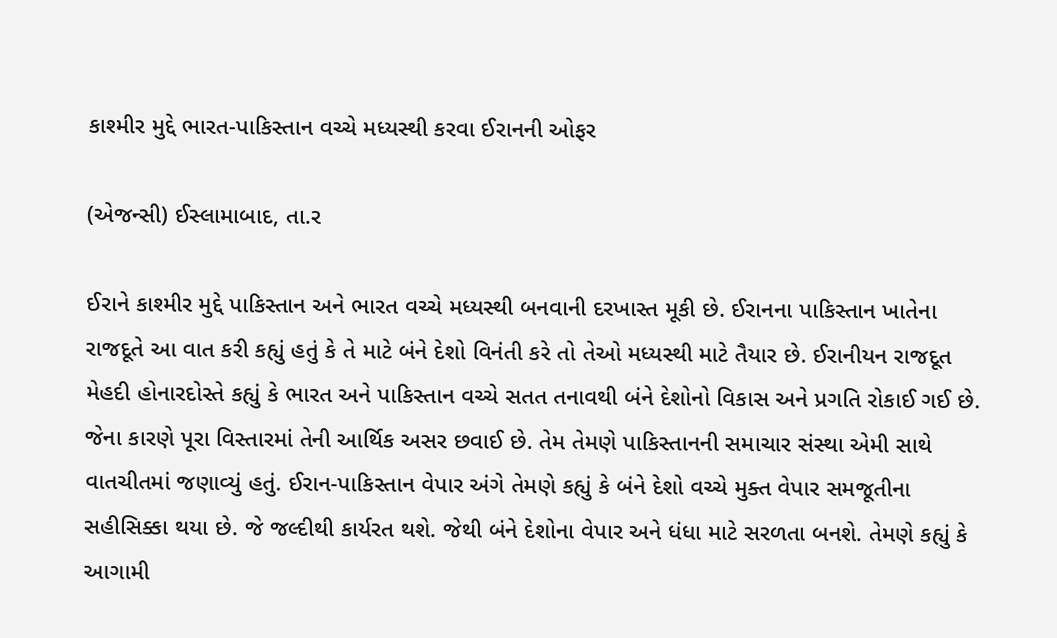કાશ્મીર મુદ્દે ભારત-પાકિસ્તાન વચ્ચે મધ્યસ્થી કરવા ઈરાનની ઓફર

(એજન્સી) ઈસ્લામાબાદ, તા.ર

ઈરાને કાશ્મીર મુદ્દે પાકિસ્તાન અને ભારત વચ્ચે મધ્યસ્થી બનવાની દરખાસ્ત મૂકી છે. ઈરાનના પાકિસ્તાન ખાતેના રાજદૂતે આ વાત કરી કહ્યું હતું કે તે માટે બંને દેશો વિનંતી કરે તો તેઓ મધ્યસ્થી માટે તૈયાર છે. ઈરાનીયન રાજદૂત મેહદી હોનારદોસ્તે કહ્યું કે ભારત અને પાકિસ્તાન વચ્ચે સતત તનાવથી બંને દેશોનો વિકાસ અને પ્રગતિ રોકાઈ ગઈ છે. જેના કારણે પૂરા વિસ્તારમાં તેની આર્થિક અસર છવાઈ છે. તેમ તેમણે પાકિસ્તાનની સમાચાર સંસ્થા એમી સાથે વાતચીતમાં જણાવ્યું હતું. ઈરાન-પાકિસ્તાન વેપાર અંગે તેમણે કહ્યું કે બંને દેશો વચ્ચે મુક્ત વેપાર સમજૂતીના સહીસિક્કા થયા છે. જે જલ્દીથી કાર્યરત થશે. જેથી બંને દેશોના વેપાર અને ધંધા માટે સરળતા બનશે. તેમણે કહ્યું કે આગામી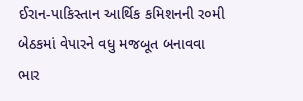ઈરાન-પાકિસ્તાન આર્થિક કમિશનની ર૦મી બેઠકમાં વેપારને વધુ મજબૂત બનાવવા ભાર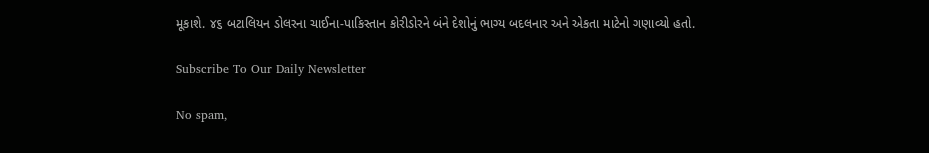મૂકાશે. ૪૬ બટાલિયન ડોલરના ચાઈના-પાકિસ્તાન કોરીડોરને બંને દેશોનું ભાગ્ય બદલનાર અને એકતા માટેનો ગણાવ્યો હતો.

Subscribe To Our Daily Newsletter

No spam,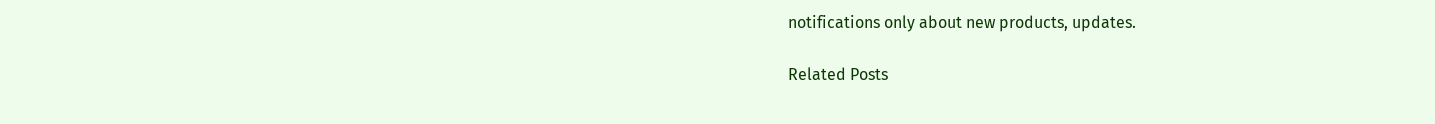notifications only about new products, updates.

Related Posts